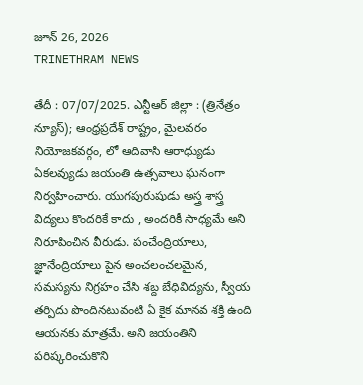జూన్ 26, 2026
TRINETHRAM NEWS

తేదీ : 07/07/2025. ఎన్టీఆర్ జిల్లా : (త్రినేత్రం న్యూస్); ఆంధ్రప్రదేశ్ రాష్ట్రం, మైలవరం నియోజకవర్గం, లో ఆదివాసి ఆరాధ్యుడు ఏకలవ్యుడు జయంతి ఉత్సవాలు ఘనంగా నిర్వహించారు. యుగపురుషుడు అస్త్ర శాస్త్ర విద్యలు కొందరికే కాదు , అందరికీ సాధ్యమే అని నిరూపించిన వీరుడు. పంచేంద్రియాలు, జ్ఞానేంద్రియాలు పైన అంచలంచలమైన, సమస్యను నిగ్రహం చేసి శబ్ద బేధివిద్యను, స్వీయ తర్పిదు పొందినటువంటి ఏ కైక మానవ శక్తి ఉంది ఆయనకు మాత్రమే. అని జయంతిని పరిష్కరించుకొని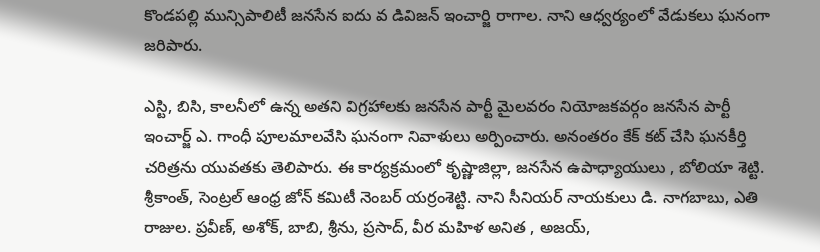కొండపల్లి మున్సిపాలిటీ జనసేన ఐదు వ డివిజన్ ఇంచార్జి రాగాల. నాని ఆధ్వర్యంలో వేడుకలు ఘనంగా జరిపారు.

ఎస్టి, బిసి, కాలనీలో ఉన్న అతని విగ్రహాలకు జనసేన పార్టీ మైలవరం నియోజకవర్గం జనసేన పార్టీ ఇంచార్జ్ ఎ. గాంధీ పూలమాలవేసి ఘనంగా నివాళులు అర్పించారు. అనంతరం కేక్ కట్ చేసి ఘనకీర్తి చరిత్రను యువతకు తెలిపారు. ఈ కార్యక్రమంలో కృష్ణాజిల్లా, జనసేన ఉపాధ్యాయులు , బోలియా శెట్టి. శ్రీకాంత్, సెంట్రల్ ఆంధ్ర జోన్ కమిటీ నెంబర్ యర్రంశెట్టి. నాని సీనియర్ నాయకులు డి. నాగబాబు, ఎతి రాజుల. ప్రవీణ్, అశోక్, బాబి, శ్రీను, ప్రసాద్, వీర మహిళ అనిత , అజయ్,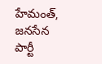హేమంత్, జనసేన పార్టీ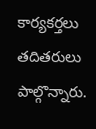కార్యకర్తలు తదితరులు పాల్గొన్నారు.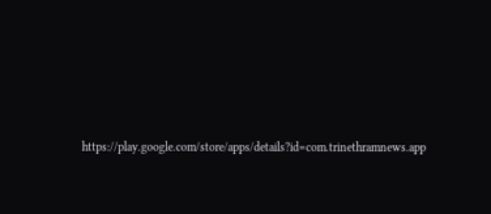https://play.google.com/store/apps/details?id=com.trinethramnews.app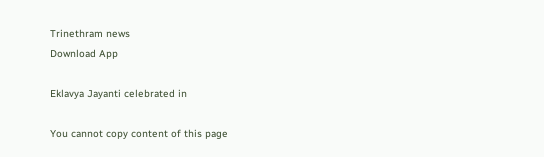Trinethram news
Download App

Eklavya Jayanti celebrated in

You cannot copy content of this page